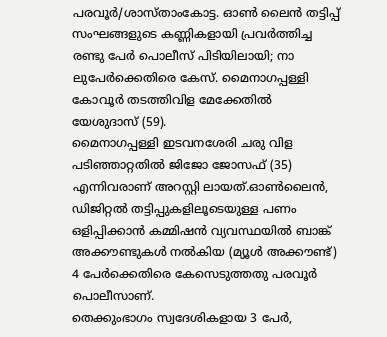പരവൂർ/ശാസ്താംകോട്ട. ഓൺ ലൈൻ തട്ടിപ്പ് സംഘങ്ങളുടെ കണ്ണികളായി പ്രവർത്തിച്ച രണ്ടു പേർ പൊലീസ് പിടിയിലായി; നാ ലുപേർക്കെതിരെ കേസ്. മൈനാഗപ്പള്ളി കോവൂർ തടത്തിവിള മേക്കേതിൽ യേശുദാസ് (59).
മൈനാഗപ്പള്ളി ഇടവനശേരി ചരു വിള പടിഞ്ഞാറ്റതിൽ ജിജോ ജോസഫ് (35) എന്നിവരാണ് അറസ്റ്റി ലായത്.ഓൺലൈൻ, ഡിജിറ്റൽ തട്ടിപ്പുകളിലൂടെയുള്ള പണം ഒളിപ്പിക്കാൻ കമ്മിഷൻ വ്യവസ്ഥയിൽ ബാങ്ക് അക്കൗണ്ടുകൾ നൽകിയ (മ്യൂൾ അക്കൗണ്ട്) 4 പേർക്കെതിരെ കേസെടുത്തതു പരവൂർ പൊലീസാണ്.
തെക്കുംഭാഗം സ്വദേശികളായ 3 പേർ,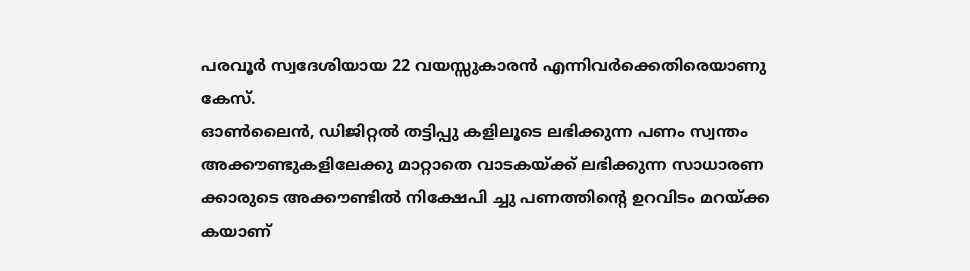പരവൂർ സ്വദേശിയായ 22 വയസ്സുകാരൻ എന്നിവർക്കെതിരെയാണു കേസ്.
ഓൺലൈൻ, ഡിജിറ്റൽ തട്ടിപ്പു കളിലൂടെ ലഭിക്കുന്ന പണം സ്വന്തം അക്കൗണ്ടുകളിലേക്കു മാറ്റാതെ വാടകയ്ക്ക് ലഭിക്കുന്ന സാധാരണ ക്കാരുടെ അക്കൗണ്ടിൽ നിക്ഷേപി ച്ചു പണത്തിന്റെ ഉറവിടം മറയ്ക്ക കയാണ്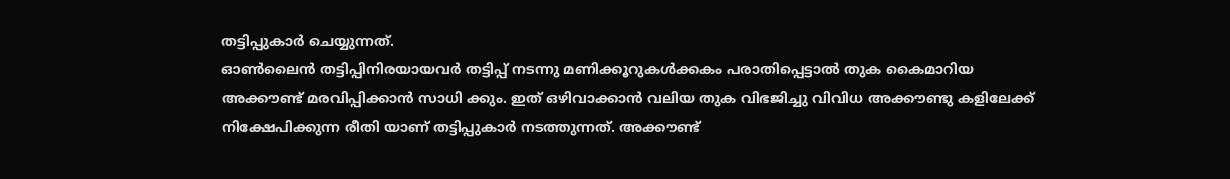തട്ടിപ്പുകാർ ചെയ്യുന്നത്.
ഓൺലൈൻ തട്ടിപ്പിനിരയായവർ തട്ടിപ്പ് നടന്നു മണിക്കൂറുകൾക്കകം പരാതിപ്പെട്ടാൽ തുക കൈമാറിയ
അക്കൗണ്ട് മരവിപ്പിക്കാൻ സാധി ക്കും. ഇത് ഒഴിവാക്കാൻ വലിയ തുക വിഭജിച്ചു വിവിധ അക്കൗണ്ടു കളിലേക്ക് നിക്ഷേപിക്കുന്ന രീതി യാണ് തട്ടിപ്പുകാർ നടത്തുന്നത്. അക്കൗണ്ട്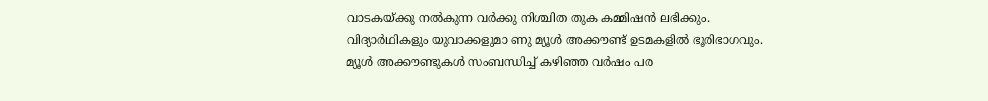വാടകയ്ക്കു നൽകുന്ന വർക്കു നിശ്ചിത തുക കമ്മിഷൻ ലഭിക്കും.
വിദ്യാർഥികളും യുവാക്കളുമാ ണു മ്യൂൾ അക്കൗണ്ട് ഉടമകളിൽ ഭൂരിഭാഗവും. മ്യൂൾ അക്കൗണ്ടുകൾ സംബന്ധിച്ച് കഴിഞ്ഞ വർഷം പര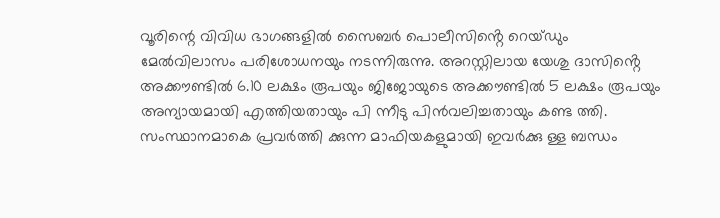വൂരിന്റെ വിവിധ ഭാഗങ്ങളിൽ സൈബർ പൊലീസിൻ്റെ റെയ്ഡും
മേൽവിലാസം പരിശോധനയും നടന്നിരുന്നു. അറസ്റ്റിലായ യേശു ദാസിൻ്റെ അക്കൗണ്ടിൽ 6.10 ലക്ഷം രൂപയും ജിജോയുടെ അക്കൗണ്ടിൽ 5 ലക്ഷം രൂപയും അന്യായമായി എത്തിയതായും പി ന്നീടു പിൻവലിച്ചതായും കണ്ട ത്തി.
സംസ്ഥാനമാകെ പ്രവർത്തി ക്കുന്ന മാഫിയകളുമായി ഇവർക്കു ള്ള ബന്ധം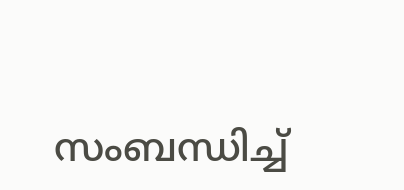സംബന്ധിച്ച്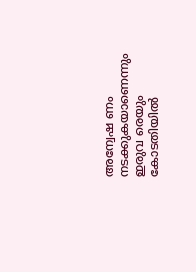അന്വേഷ ണം നടക്കുകയാണെന്നും ഇരുവ രെയും കോടതിയിൽ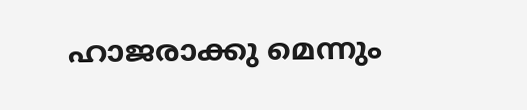ഹാജരാക്കു മെന്നും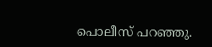പൊലീസ് പറഞ്ഞു.